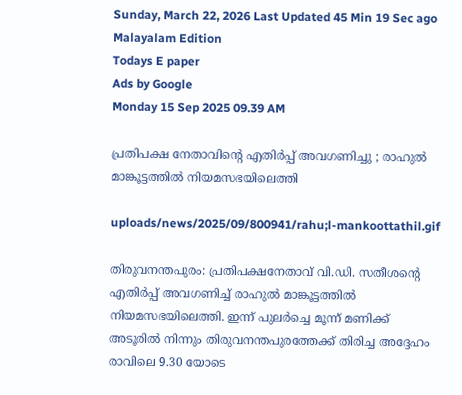Sunday, March 22, 2026 Last Updated 45 Min 19 Sec ago Malayalam Edition
Todays E paper
Ads by Google
Monday 15 Sep 2025 09.39 AM

പ്രതിപക്ഷ നേതാവിന്റെ എതിര്‍പ്പ് അവഗണിച്ചു ; രാഹുല്‍ മാങ്കൂട്ടത്തില്‍ നിയമസഭയിലെത്തി

uploads/news/2025/09/800941/rahu;l-mankoottathil.gif

തിരുവനന്തപുരം: പ്രതിപക്ഷനേതാവ് വി.ഡി. സതീശന്റെ എതിര്‍പ്പ് അവഗണിച്ച് രാഹുല്‍ മാങ്കൂട്ടത്തില്‍ നിയമസഭയിലെത്തി. ഇന്ന് പുലര്‍ച്ചെ മൂന്ന് മണിക്ക് അടൂരില്‍ നിന്നും തിരുവനന്തപുരത്തേക്ക് തിരിച്ച അദ്ദേഹം രാവിലെ 9.30 യോടെ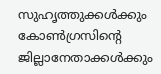സുഹൃത്തുക്കള്‍ക്കും കോണ്‍ഗ്രസിന്റെ ജില്ലാനേതാക്കള്‍ക്കും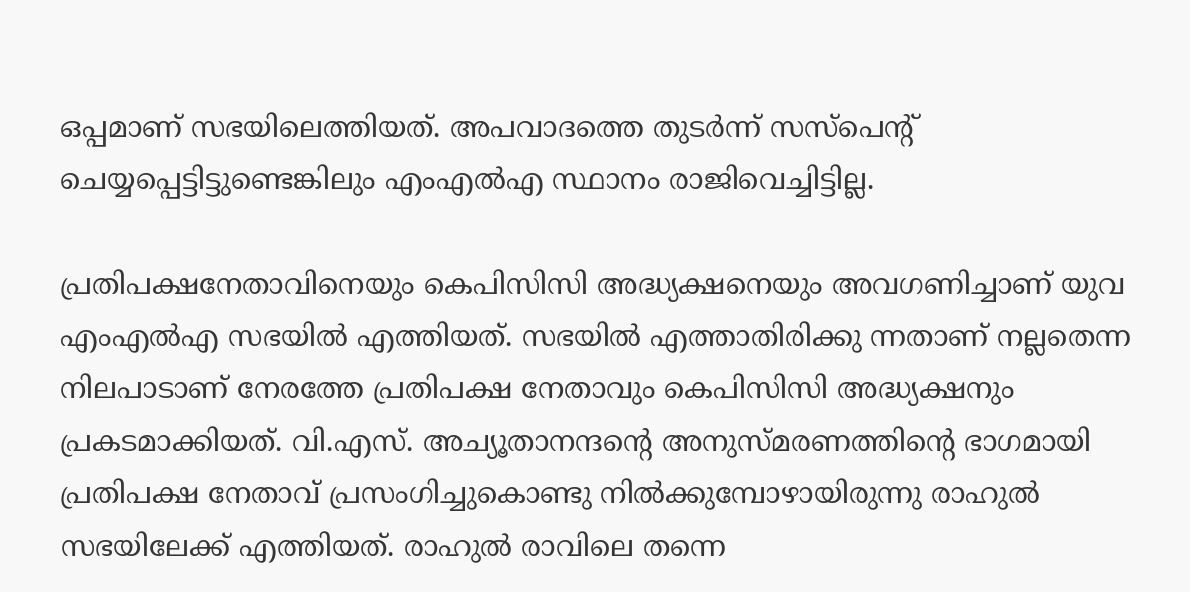ഒപ്പമാണ് സഭയിലെത്തിയത്. അപവാദത്തെ തുടര്‍ന്ന് സസ്‌പെന്റ് ചെയ്യപ്പെട്ടിട്ടുണ്ടെങ്കിലും എംഎല്‍എ സ്ഥാനം രാജിവെച്ചിട്ടില്ല.

പ്രതിപക്ഷനേതാവിനെയും കെപിസിസി അദ്ധ്യക്ഷനെയും അവഗണിച്ചാണ് യുവ എംഎല്‍എ സഭയില്‍ എത്തിയത്. സഭയില്‍ എത്താതിരിക്കു ന്നതാണ് നല്ലതെന്ന നിലപാടാണ് നേരത്തേ പ്രതിപക്ഷ നേതാവും കെപിസിസി അദ്ധ്യക്ഷനും പ്രകടമാക്കിയത്. വി.എസ്. അച്യൂതാനന്ദന്റെ അനുസ്മരണത്തിന്റെ ഭാഗമായി പ്രതിപക്ഷ നേതാവ് പ്രസംഗിച്ചുകൊണ്ടു നില്‍ക്കുമ്പോഴായിരുന്നു രാഹുല്‍ സഭയിലേക്ക് എത്തിയത്. രാഹുല്‍ രാവിലെ തന്നെ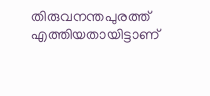തിരുവനന്തപുരത്ത് എത്തിയതായിട്ടാണ്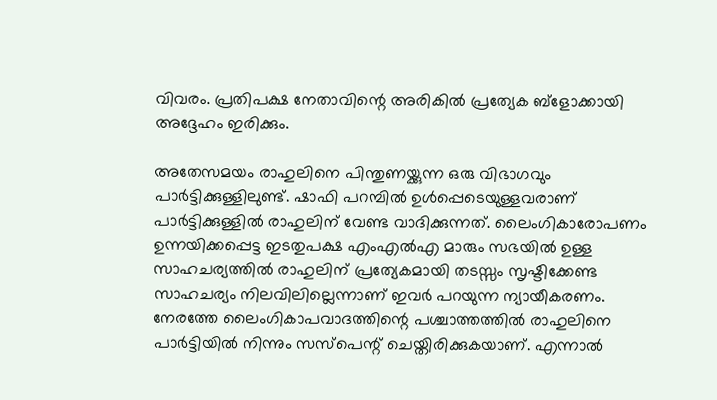വിവരം. പ്രതിപക്ഷ നേതാവിന്റെ അരികില്‍ പ്രത്യേക ബ്ളോക്കായി അദ്ദേഹം ഇരിക്കും.

അതേസമയം രാഹുലിനെ പിന്തുണയ്ക്കുന്ന ഒരു വിഭാഗവും പാര്‍ട്ടിക്കുള്ളിലുണ്ട്. ഷാഫി പറമ്പില്‍ ഉള്‍പ്പെടെയുള്ളവരാണ് പാര്‍ട്ടിക്കുള്ളില്‍ രാഹുലിന് വേണ്ട വാദിക്കുന്നത്. ലൈംഗികാരോപണം ഉന്നയിക്കപ്പെട്ട ഇടതുപക്ഷ എംഎല്‍എ മാരും സഭയില്‍ ഉള്ള സാഹചര്യത്തില്‍ രാഹുലിന് പ്രത്യേകമായി തടസ്സം സൃഷ്ടിക്കേണ്ട സാഹചര്യം നിലവിലില്ലെന്നാണ് ഇവര്‍ പറയുന്ന ന്യായീകരണം. നേരത്തേ ലൈംഗികാപവാദത്തിന്റെ പശ്ചാത്തത്തില്‍ രാഹുലിനെ പാര്‍ട്ടിയില്‍ നിന്നും സസ്‌പെന്റ് ചെയ്തിരിക്കുകയാണ്. എന്നാല്‍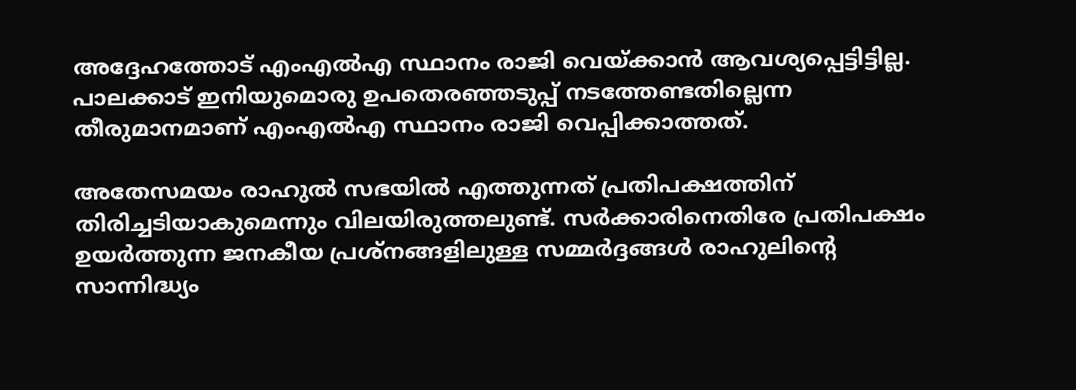അദ്ദേഹത്തോട് എംഎല്‍എ സ്ഥാനം രാജി വെയ്ക്കാന്‍ ആവശ്യപ്പെട്ടിട്ടില്ല. പാലക്കാട് ഇനിയുമൊരു ഉപതെരഞ്ഞടുപ്പ് നടത്തേണ്ടതില്ലെന്ന തീരുമാനമാണ് എംഎല്‍എ സ്ഥാനം രാജി വെപ്പിക്കാത്തത്.

അതേസമയം രാഹുല്‍ സഭയില്‍ എത്തുന്നത് പ്രതിപക്ഷത്തിന് തിരിച്ചടിയാകുമെന്നും വിലയിരുത്തലുണ്ട്. സര്‍ക്കാരിനെതിരേ പ്രതിപക്ഷം ഉയര്‍ത്തുന്ന ജനകീയ പ്രശ്‌നങ്ങളിലുള്ള സമ്മര്‍ദ്ദങ്ങള്‍ രാഹുലിന്റെ സാന്നിദ്ധ്യം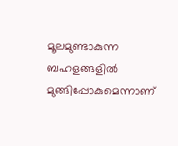മൂലമുണ്ടാകുന്ന ബഹളങ്ങളില്‍ മുങ്ങിപ്പോകുമെന്നാണ്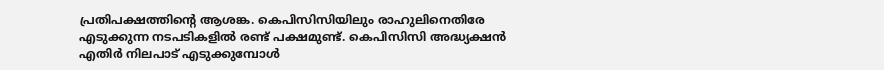പ്രതിപക്ഷത്തിന്റെ ആശങ്ക. കെപിസിസിയിലും രാഹുലിനെതിരേ എടുക്കുന്ന നടപടികളില്‍ രണ്ട് പക്ഷമുണ്ട്. കെപിസിസി അദ്ധ്യക്ഷന്‍ എതിര്‍ നിലപാട് എടുക്കുമ്പോള്‍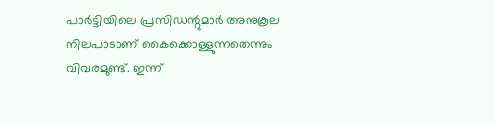പാര്‍ട്ടിയിലെ പ്രസിഡന്റുമാര്‍ അനുകൂല നിലപാടാണ് കൈക്കൊള്ളുന്നതെന്നും വിവരമുണ്ട്. ഇന്ന്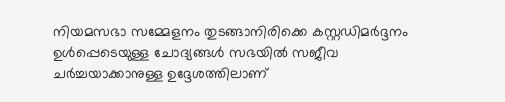നിയമസഭാ സമ്മേളനം തുടങ്ങാനിരിക്കെ കസ്റ്റഡിമര്‍ദ്ദനം ഉള്‍പ്പെടെയുള്ള ചോദ്യങ്ങള്‍ സഭയില്‍ സജീവ ചര്‍ച്ചയാക്കാനുള്ള ഉദ്ദേശത്തിലാണ്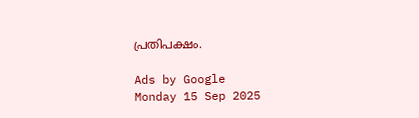പ്രതിപക്ഷം.

Ads by Google
Monday 15 Sep 2025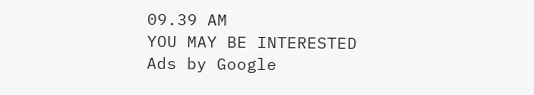09.39 AM
YOU MAY BE INTERESTED
Ads by Google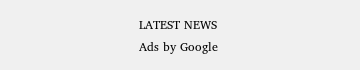LATEST NEWS
Ads by Google